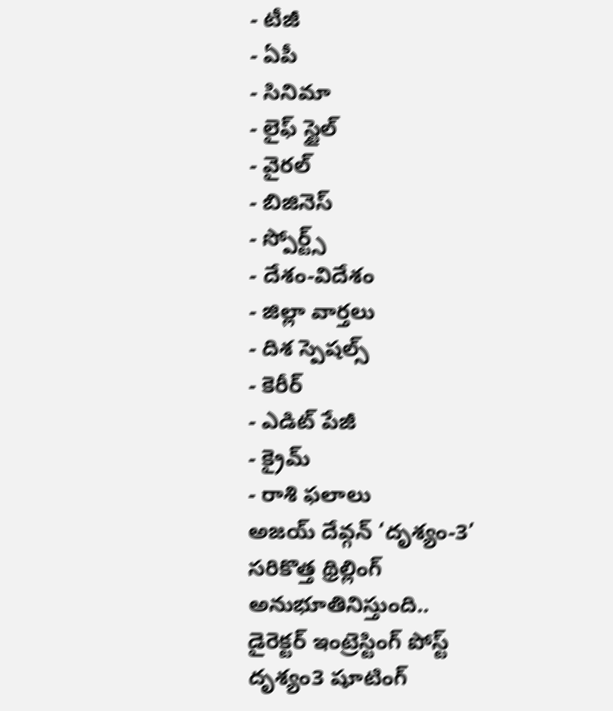- టీజీ
- ఏపీ
- సినిమా
- లైఫ్ స్టైల్
- వైరల్
- బిజినెస్
- స్పోర్ట్స్
- దేశం-విదేశం
- జిల్లా వార్తలు
- దిశ స్పెషల్స్
- కెరీర్
- ఎడిట్ పేజీ
- క్రైమ్
- రాశి ఫలాలు
అజయ్ దేవ్గన్ ‘దృశ్యం-3’ సరికొత్త థ్రిల్లింగ్ అనుభూతినిస్తుంది.. డైరెక్టర్ ఇంట్రెస్టింగ్ పోస్ట్
దృశ్యం3 షూటింగ్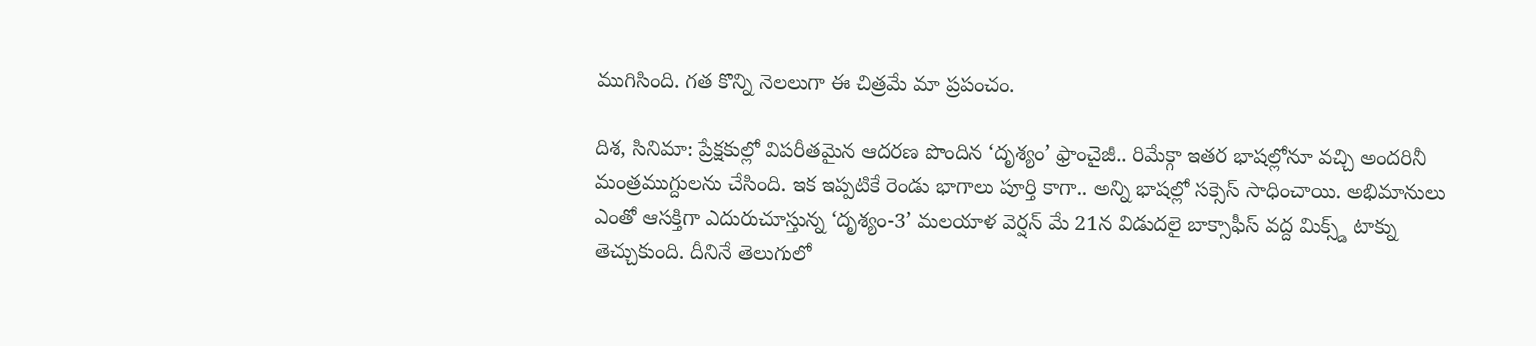ముగిసింది. గత కొన్ని నెలలుగా ఈ చిత్రమే మా ప్రపంచం.

దిశ, సినిమా: ప్రేక్షకుల్లో విపరీతమైన ఆదరణ పొందిన ‘దృశ్యం’ ఫ్రాంచైజీ.. రిమేక్గా ఇతర భాషల్లోనూ వచ్చి అందరినీ మంత్రముగ్దులను చేసింది. ఇక ఇప్పటికే రెండు భాగాలు పూర్తి కాగా.. అన్ని భాషల్లో సక్సెస్ సాధించాయి. అభిమానులు ఎంతో ఆసక్తిగా ఎదురుచూస్తున్న ‘దృశ్యం-3’ మలయాళ వెర్షన్ మే 21న విడుదలై బాక్సాఫీస్ వద్ద మిక్స్డ్ టాక్ను తెచ్చుకుంది. దీనినే తెలుగులో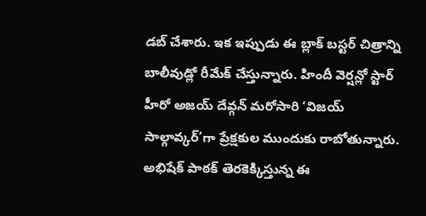డబ్ చేశారు. ఇక ఇప్పుడు ఈ బ్లాక్ బస్టర్ చిత్రాన్ని బాలీవుడ్లో రీమేక్ చేస్తున్నారు. హిందీ వెర్షన్లో స్టార్ హీరో అజయ్ దేవ్గన్ మరోసారి ‘విజయ్ సాల్గావ్కర్’గా ప్రేక్షకుల ముందుకు రాబోతున్నారు. అభిషేక్ పాఠక్ తెరకెక్కిస్తున్న ఈ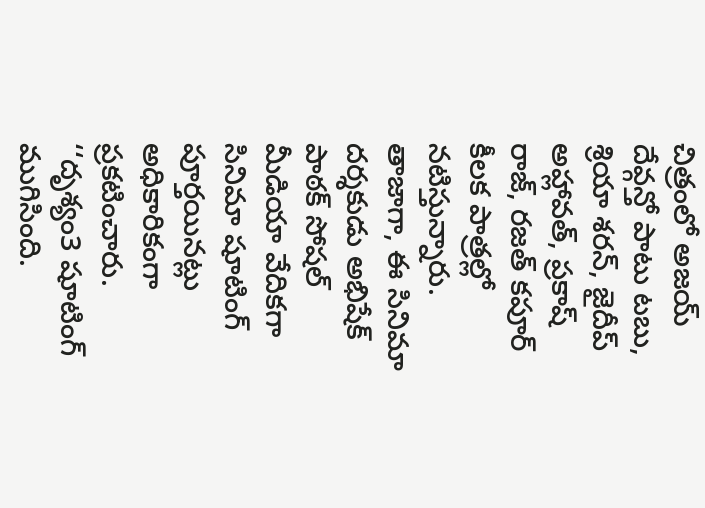చిత్రంలో అజయ్ దేవ్గన్తో పాటు టబు, శ్రియా శరన్, జైదీప్ అహ్లావత్, ప్రకాష్ రాజ్, రజత్ కపూర్ కీలక పాత్రల్లో నటిస్తున్నారు.
తాజాగా, ఈ సినిమా దర్శకుడు అభిషేక్ పాఠక్ సోషల్ మీడియా వేదికగా సినిమా షూటింగ్ పూర్తయినట్లు అధికారికంగా ప్రకటించారు. ‘‘దృశ్యం3 షూటింగ్ ముగిసింది.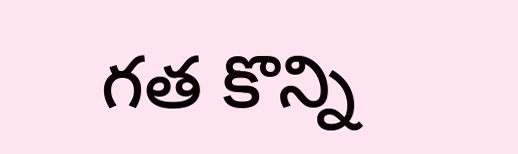గత కొన్ని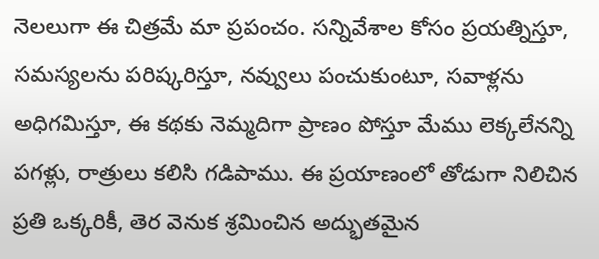నెలలుగా ఈ చిత్రమే మా ప్రపంచం. సన్నివేశాల కోసం ప్రయత్నిస్తూ, సమస్యలను పరిష్కరిస్తూ, నవ్వులు పంచుకుంటూ, సవాళ్లను అధిగమిస్తూ, ఈ కథకు నెమ్మదిగా ప్రాణం పోస్తూ మేము లెక్కలేనన్ని పగళ్లు, రాత్రులు కలిసి గడిపాము. ఈ ప్రయాణంలో తోడుగా నిలిచిన ప్రతి ఒక్కరికీ, తెర వెనుక శ్రమించిన అద్భుతమైన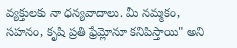వ్యక్తులకు నా ధన్యవాదాలు. మీ నమ్మకం, సహనం, కృషి ప్రతి ఫ్రేమ్లోనూ కనిపిస్తాయి" అని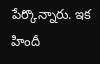పేర్కొన్నారు. ఇక హిందీ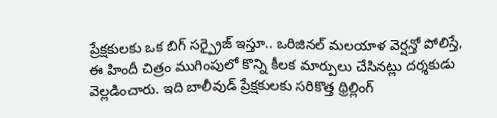ప్రేక్షకులకు ఒక బిగ్ సర్ప్రైజ్ ఇస్తూ.. ఒరిజినల్ మలయాళ వెర్షన్తో పోలిస్తే, ఈ హిందీ చిత్రం ముగింపులో కొన్ని కీలక మార్పులు చేసినట్లు దర్శకుడు వెల్లడించారు. ఇది బాలీవుడ్ ప్రేక్షకులకు సరికొత్త థ్రిల్లింగ్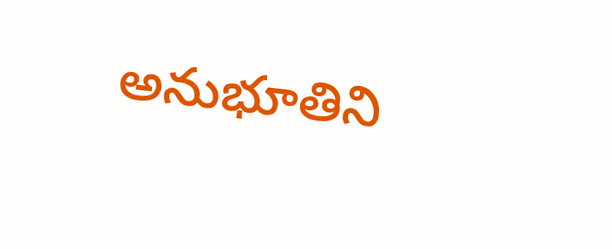అనుభూతిని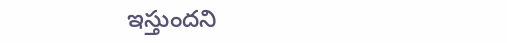ఇస్తుందని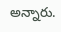అన్నారు.